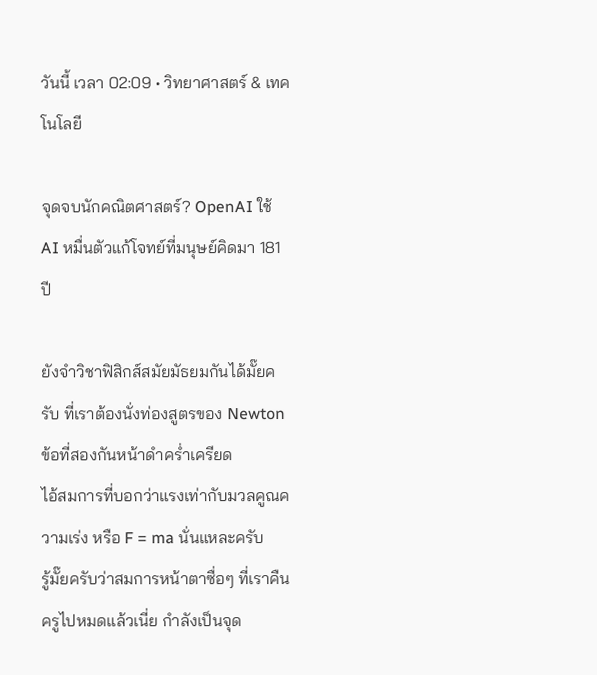วันนี้ เวลา 02:09 • วิทยาศาสตร์ & เทคโนโลยี

จุดจบนักคณิตศาสตร์? OpenAI ใช้ AI หมื่นตัวแก้โจทย์ที่มนุษย์คิดมา 181 ปี

ยังจำวิชาฟิสิกส์สมัยมัธยมกันได้มั๊ยครับ ที่เราต้องนั่งท่องสูตรของ Newton ข้อที่สองกันหน้าดำคร่ำเครียด
ไอ้สมการที่บอกว่าแรงเท่ากับมวลคูณความเร่ง หรือ F = ma นั่นแหละครับ
รู้มั๊ยครับว่าสมการหน้าตาซื่อๆ ที่เราคืนครูไปหมดแล้วเนี่ย กำลังเป็นจุด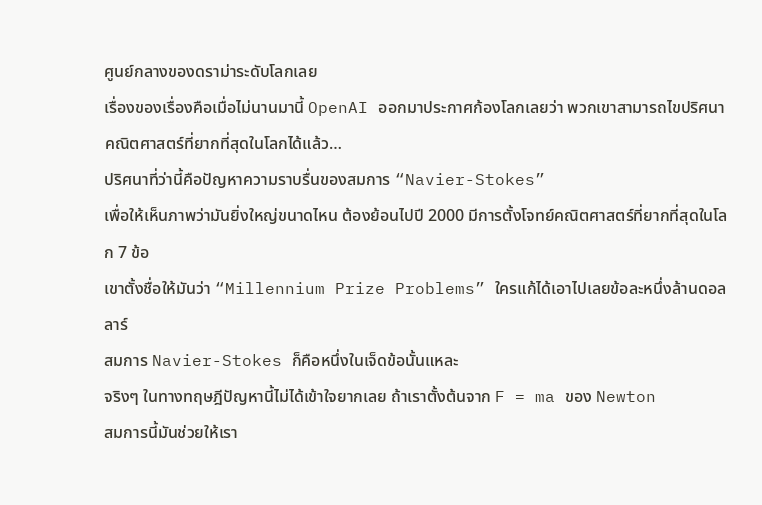ศูนย์กลางของดราม่าระดับโลกเลย
เรื่องของเรื่องคือเมื่อไม่นานมานี้ OpenAI ออกมาประกาศก้องโลกเลยว่า พวกเขาสามารถไขปริศนาคณิตศาสตร์ที่ยากที่สุดในโลกได้แล้ว…
ปริศนาที่ว่านี้คือปัญหาความราบรื่นของสมการ “Navier-Stokes”
เพื่อให้เห็นภาพว่ามันยิ่งใหญ่ขนาดไหน ต้องย้อนไปปี 2000 มีการตั้งโจทย์คณิตศาสตร์ที่ยากที่สุดในโลก 7 ข้อ
เขาตั้งชื่อให้มันว่า “Millennium Prize Problems” ใครแก้ได้เอาไปเลยข้อละหนึ่งล้านดอลลาร์
สมการ Navier-Stokes ก็คือหนึ่งในเจ็ดข้อนั้นแหละ
จริงๆ ในทางทฤษฎีปัญหานี้ไม่ได้เข้าใจยากเลย ถ้าเราตั้งต้นจาก F = ma ของ Newton
สมการนี้มันช่วยให้เรา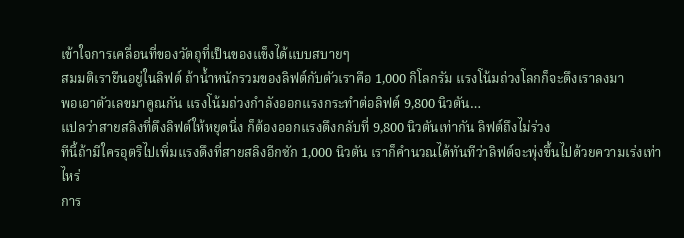เข้าใจการเคลื่อนที่ของวัตถุที่เป็นของแข็งได้แบบสบายๆ
สมมติเรายืนอยู่ในลิฟต์ ถ้าน้ำหนักรวมของลิฟต์กับตัวเราคือ 1,000 กิโลกรัม แรงโน้มถ่วงโลกก็จะดึงเราลงมา
พอเอาตัวเลขมาคูณกัน แรงโน้มถ่วงกำลังออกแรงกระทำต่อลิฟต์ 9,800 นิวตัน…
แปลว่าสายสลิงที่ดึงลิฟต์ให้หยุดนิ่ง ก็ต้องออกแรงดึงกลับที่ 9,800 นิวตันเท่ากัน ลิฟต์ถึงไม่ร่วง
ทีนี้ถ้ามีใครอุตริไปเพิ่มแรงดึงที่สายสลิงอีกซัก 1,000 นิวตัน เราก็คำนวณได้ทันทีว่าลิฟต์จะพุ่งขึ้นไปด้วยความเร่งเท่าไหร่
การ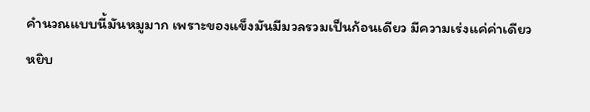คำนวณแบบนี้มันหมูมาก เพราะของแข็งมันมีมวลรวมเป็นก้อนเดียว มีความเร่งแค่ค่าเดียว
หยิบ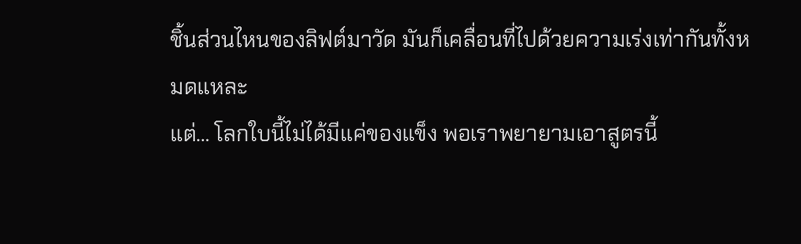ชิ้นส่วนไหนของลิฟต์มาวัด มันก็เคลื่อนที่ไปด้วยความเร่งเท่ากันทั้งหมดแหละ
แต่… โลกใบนี้ไม่ได้มีแค่ของแข็ง พอเราพยายามเอาสูตรนี้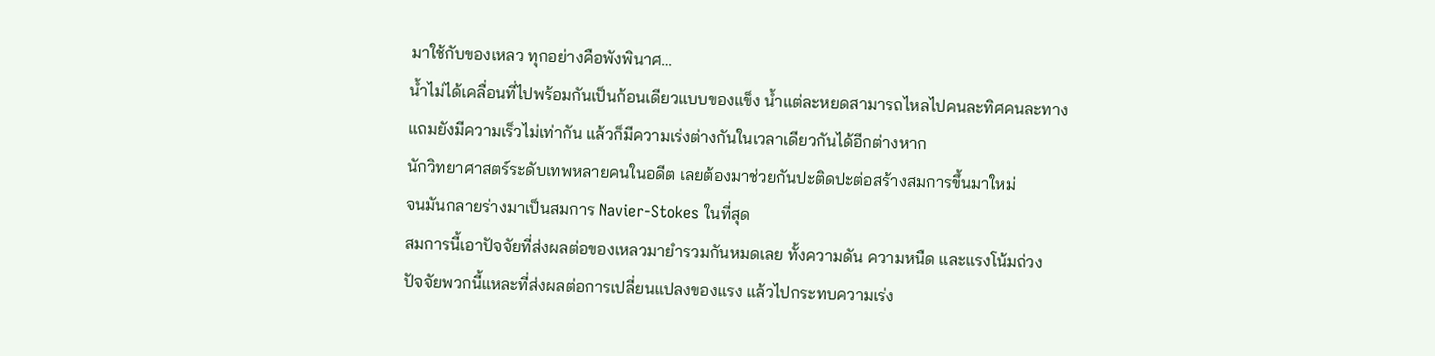มาใช้กับของเหลว ทุกอย่างคือพังพินาศ…
น้ำไม่ได้เคลื่อนที่ไปพร้อมกันเป็นก้อนเดียวแบบของแข็ง น้ำแต่ละหยดสามารถไหลไปคนละทิศคนละทาง
แถมยังมีความเร็วไม่เท่ากัน แล้วก็มีความเร่งต่างกันในเวลาเดียวกันได้อีกต่างหาก
นักวิทยาศาสตร์ระดับเทพหลายคนในอดีต เลยต้องมาช่วยกันปะติดปะต่อสร้างสมการขึ้นมาใหม่
จนมันกลายร่างมาเป็นสมการ Navier-Stokes ในที่สุด
สมการนี้เอาปัจจัยที่ส่งผลต่อของเหลวมายำรวมกันหมดเลย ทั้งความดัน ความหนืด และแรงโน้มถ่วง
ปัจจัยพวกนี้แหละที่ส่งผลต่อการเปลี่ยนแปลงของแรง แล้วไปกระทบความเร่ง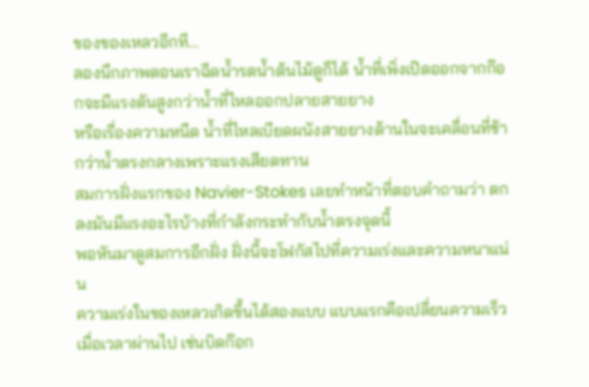ของของเหลวอีกที…
ลองนึกภาพตอนเราฉีดน้ำรดน้ำต้นไม้ดูก็ได้ น้ำที่เพิ่งเปิดออกจากก๊อกจะมีแรงดันสูงกว่าน้ำที่ไหลออกปลายสายยาง
หรือเรื่องความหนืด น้ำที่ไหลเบียดผนังสายยางด้านในจะเคลื่อนที่ช้ากว่าน้ำตรงกลางเพราะแรงเสียดทาน
สมการฝั่งแรกของ Navier-Stokes เลยทำหน้าที่ตอบคำถามว่า ตกลงมันมีแรงอะไรบ้างที่กำลังกระทำกับน้ำตรงจุดนี้
พอหันมาดูสมการอีกฝั่ง ฝั่งนี้จะโฟกัสไปที่ความเร่งและความหนาแน่น
ความเร่งในของเหลวเกิดขึ้นได้สองแบบ แบบแรกคือเปลี่ยนความเร็วเมื่อเวลาผ่านไป เช่นบิดก๊อก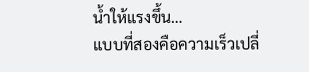น้ำให้แรงขึ้น…
แบบที่สองคือความเร็วเปลี่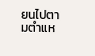ยนไปตามตำแห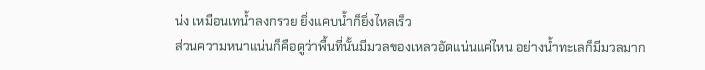น่ง เหมือนเทน้ำลงกรวย ยิ่งแคบน้ำก็ยิ่งไหลเร็ว
ส่วนความหนาแน่นก็คือดูว่าพื้นที่นั้นมีมวลของเหลวอัดแน่นแค่ไหน อย่างน้ำทะเลก็มีมวลมาก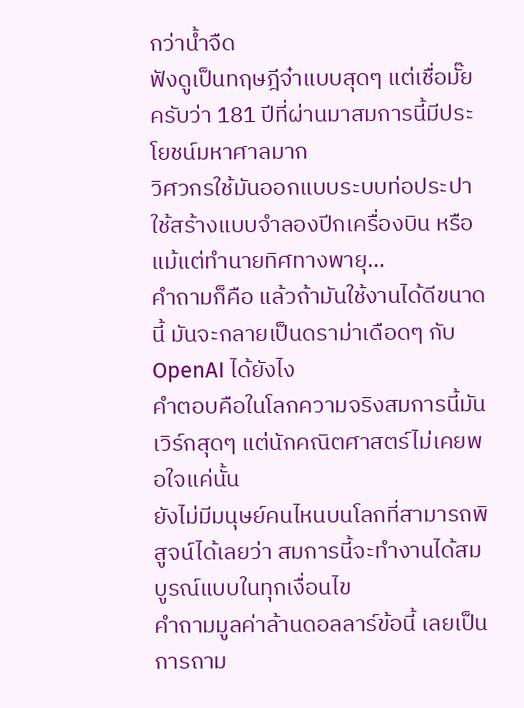กว่าน้ำจืด
ฟังดูเป็นทฤษฎีจ๋าแบบสุดๆ แต่เชื่อมั๊ยครับว่า 181 ปีที่ผ่านมาสมการนี้มีประโยชน์มหาศาลมาก
วิศวกรใช้มันออกแบบระบบท่อประปา ใช้สร้างแบบจำลองปีกเครื่องบิน หรือแม้แต่ทำนายทิศทางพายุ…
คำถามก็คือ แล้วถ้ามันใช้งานได้ดีขนาดนี้ มันจะกลายเป็นดราม่าเดือดๆ กับ OpenAI ได้ยังไง
คำตอบคือในโลกความจริงสมการนี้มันเวิร์กสุดๆ แต่นักคณิตศาสตร์ไม่เคยพอใจแค่นั้น
ยังไม่มีมนุษย์คนไหนบนโลกที่สามารถพิสูจน์ได้เลยว่า สมการนี้จะทำงานได้สมบูรณ์แบบในทุกเงื่อนไข
คำถามมูลค่าล้านดอลลาร์ข้อนี้ เลยเป็นการถาม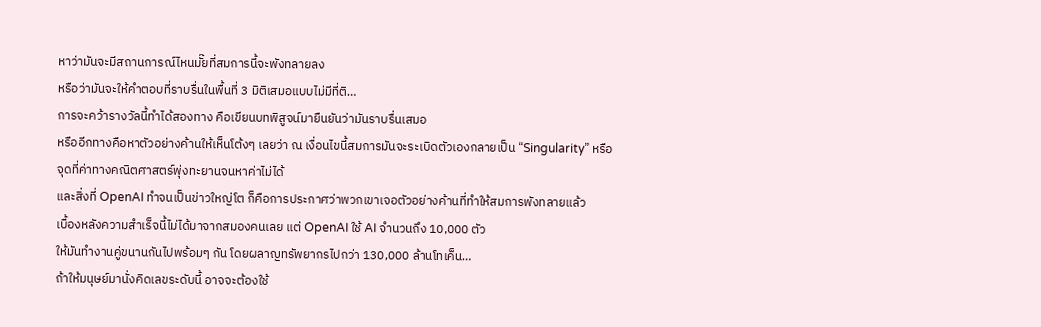หาว่ามันจะมีสถานการณ์ไหนมั๊ยที่สมการนี้จะพังทลายลง
หรือว่ามันจะให้คำตอบที่ราบรื่นในพื้นที่ 3 มิติเสมอแบบไม่มีที่ติ…
การจะคว้ารางวัลนี้ทำได้สองทาง คือเขียนบทพิสูจน์มายืนยันว่ามันราบรื่นเสมอ
หรืออีกทางคือหาตัวอย่างค้านให้เห็นโต้งๆ เลยว่า ณ เงื่อนไขนี้สมการมันจะระเบิดตัวเองกลายเป็น “Singularity” หรือจุดที่ค่าทางคณิตศาสตร์พุ่งทะยานจนหาค่าไม่ได้
และสิ่งที่ OpenAI ทำจนเป็นข่าวใหญ่โต ก็คือการประกาศว่าพวกเขาเจอตัวอย่างค้านที่ทำให้สมการพังทลายแล้ว
เบื้องหลังความสำเร็จนี้ไม่ได้มาจากสมองคนเลย แต่ OpenAI ใช้ AI จำนวนถึง 10,000 ตัว
ให้มันทำงานคู่ขนานกันไปพร้อมๆ กัน โดยผลาญทรัพยากรไปกว่า 130,000 ล้านโทเค็น…
ถ้าให้มนุษย์มานั่งคิดเลขระดับนี้ อาจจะต้องใช้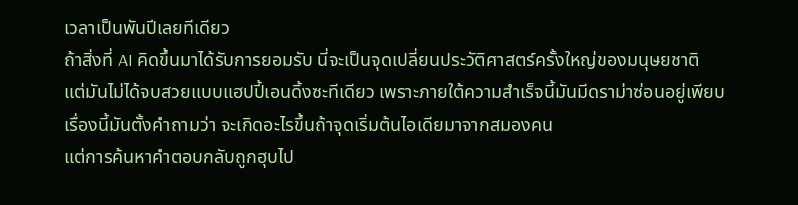เวลาเป็นพันปีเลยทีเดียว
ถ้าสิ่งที่ AI คิดขึ้นมาได้รับการยอมรับ นี่จะเป็นจุดเปลี่ยนประวัติศาสตร์ครั้งใหญ่ของมนุษยชาติ
แต่มันไม่ได้จบสวยแบบแฮปปี้เอนดิ้งซะทีเดียว เพราะภายใต้ความสำเร็จนี้มันมีดราม่าซ่อนอยู่เพียบ
เรื่องนี้มันตั้งคำถามว่า จะเกิดอะไรขึ้นถ้าจุดเริ่มต้นไอเดียมาจากสมองคน
แต่การค้นหาคำตอบกลับถูกฮุบไป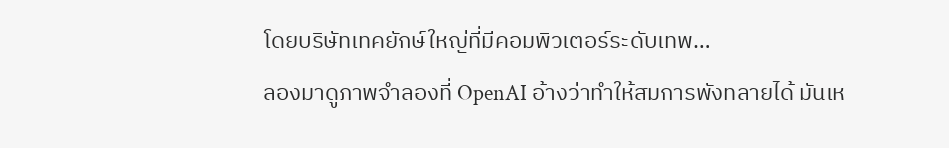โดยบริษัทเทคยักษ์ใหญ่ที่มีคอมพิวเตอร์ระดับเทพ…
ลองมาดูภาพจำลองที่ OpenAI อ้างว่าทำให้สมการพังทลายได้ มันเห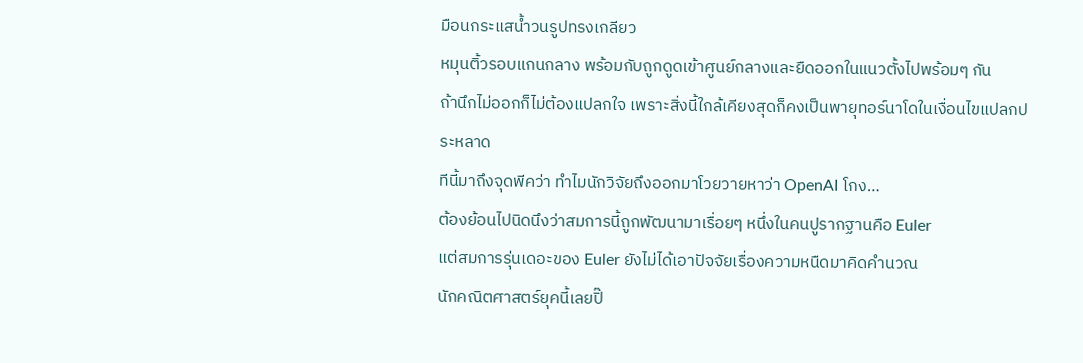มือนกระแสน้ำวนรูปทรงเกลียว
หมุนติ้วรอบแกนกลาง พร้อมกับถูกดูดเข้าศูนย์กลางและยืดออกในแนวตั้งไปพร้อมๆ กัน
ถ้านึกไม่ออกก็ไม่ต้องแปลกใจ เพราะสิ่งนี้ใกล้เคียงสุดก็คงเป็นพายุทอร์นาโดในเงื่อนไขแปลกประหลาด
ทีนี้มาถึงจุดพีคว่า ทำไมนักวิจัยถึงออกมาโวยวายหาว่า OpenAI โกง…
ต้องย้อนไปนิดนึงว่าสมการนี้ถูกพัฒนามาเรื่อยๆ หนึ่งในคนปูรากฐานคือ Euler
แต่สมการรุ่นเดอะของ Euler ยังไม่ได้เอาปัจจัยเรื่องความหนืดมาคิดคำนวณ
นักคณิตศาสตร์ยุคนี้เลยปิ๊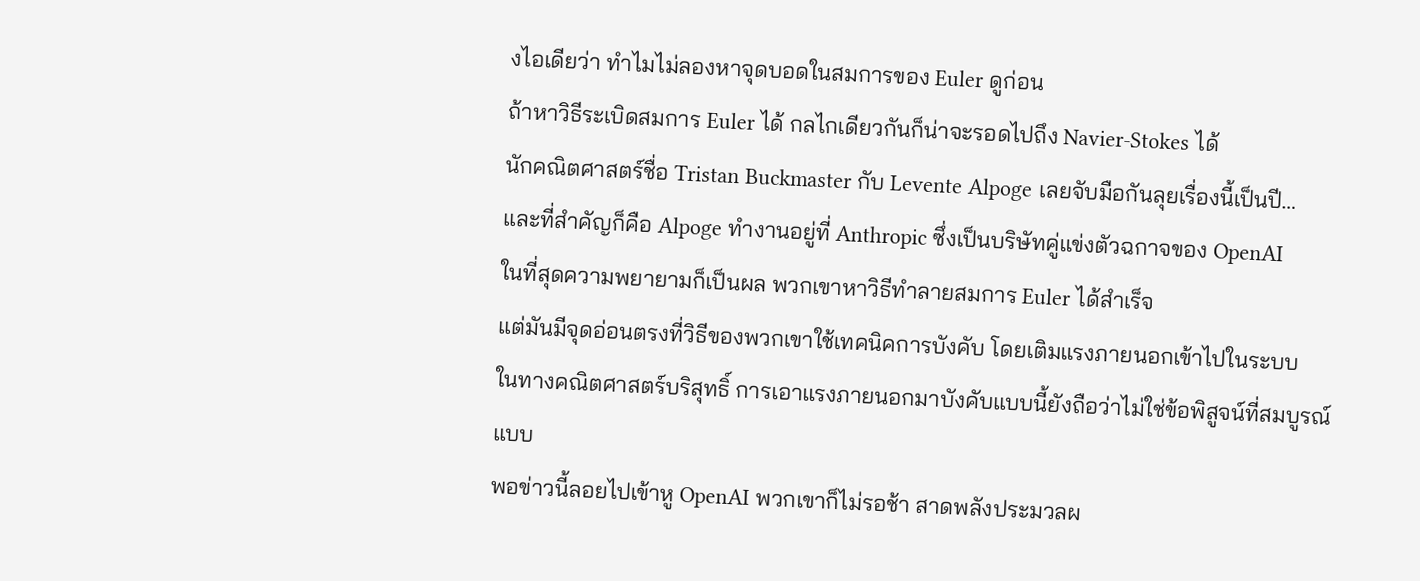งไอเดียว่า ทำไมไม่ลองหาจุดบอดในสมการของ Euler ดูก่อน
ถ้าหาวิธีระเบิดสมการ Euler ได้ กลไกเดียวกันก็น่าจะรอดไปถึง Navier-Stokes ได้
นักคณิตศาสตร์ชื่อ Tristan Buckmaster กับ Levente Alpoge เลยจับมือกันลุยเรื่องนี้เป็นปี…
และที่สำคัญก็คือ Alpoge ทำงานอยู่ที่ Anthropic ซึ่งเป็นบริษัทคู่แข่งตัวฉกาจของ OpenAI
ในที่สุดความพยายามก็เป็นผล พวกเขาหาวิธีทำลายสมการ Euler ได้สำเร็จ
แต่มันมีจุดอ่อนตรงที่วิธีของพวกเขาใช้เทคนิคการบังคับ โดยเติมแรงภายนอกเข้าไปในระบบ
ในทางคณิตศาสตร์บริสุทธิ์ การเอาแรงภายนอกมาบังคับแบบนี้ยังถือว่าไม่ใช่ข้อพิสูจน์ที่สมบูรณ์แบบ
พอข่าวนี้ลอยไปเข้าหู OpenAI พวกเขาก็ไม่รอช้า สาดพลังประมวลผ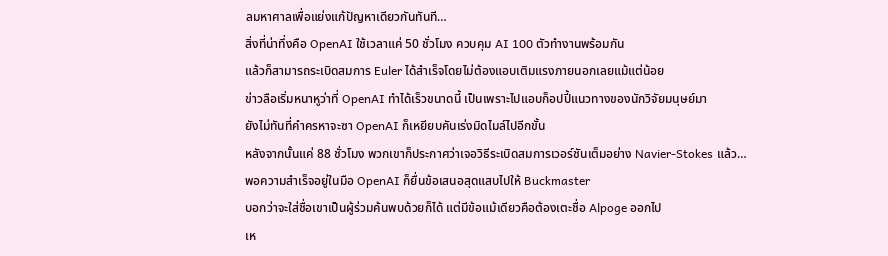ลมหาศาลเพื่อแย่งแก้ปัญหาเดียวกันทันที…
สิ่งที่น่าทึ่งคือ OpenAI ใช้เวลาแค่ 50 ชั่วโมง ควบคุม AI 100 ตัวทำงานพร้อมกัน
แล้วก็สามารถระเบิดสมการ Euler ได้สำเร็จโดยไม่ต้องแอบเติมแรงภายนอกเลยแม้แต่น้อย
ข่าวลือเริ่มหนาหูว่าที่ OpenAI ทำได้เร็วขนาดนี้ เป็นเพราะไปแอบก็อปปี้แนวทางของนักวิจัยมนุษย์มา
ยังไม่ทันที่คำครหาจะซา OpenAI ก็เหยียบคันเร่งมิดไมล์ไปอีกขั้น
หลังจากนั้นแค่ 88 ชั่วโมง พวกเขาก็ประกาศว่าเจอวิธีระเบิดสมการเวอร์ชันเต็มอย่าง Navier-Stokes แล้ว…
พอความสำเร็จอยู่ในมือ OpenAI ก็ยื่นข้อเสนอสุดแสบไปให้ Buckmaster
บอกว่าจะใส่ชื่อเขาเป็นผู้ร่วมค้นพบด้วยก็ได้ แต่มีข้อแม้เดียวคือต้องเตะชื่อ Alpoge ออกไป
เห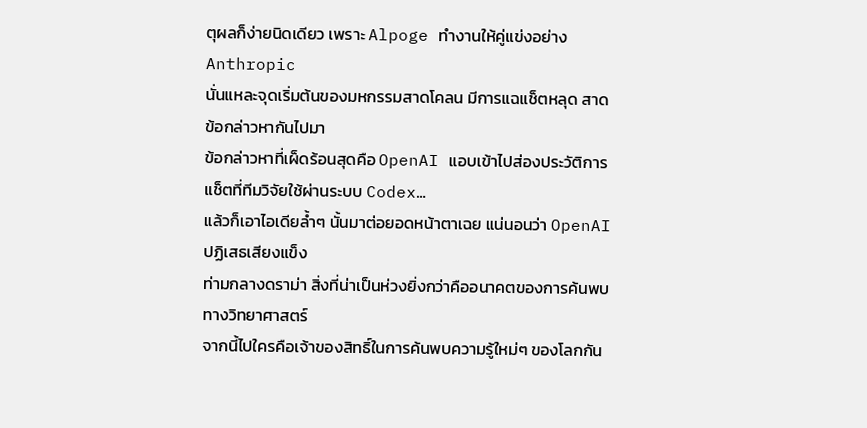ตุผลก็ง่ายนิดเดียว เพราะ Alpoge ทำงานให้คู่แข่งอย่าง Anthropic
นั่นแหละจุดเริ่มต้นของมหกรรมสาดโคลน มีการแฉแช็ตหลุด สาดข้อกล่าวหากันไปมา
ข้อกล่าวหาที่เผ็ดร้อนสุดคือ OpenAI แอบเข้าไปส่องประวัติการแช็ตที่ทีมวิจัยใช้ผ่านระบบ Codex…
แล้วก็เอาไอเดียล้ำๆ นั้นมาต่อยอดหน้าตาเฉย แน่นอนว่า OpenAI ปฏิเสธเสียงแข็ง
ท่ามกลางดราม่า สิ่งที่น่าเป็นห่วงยิ่งกว่าคืออนาคตของการค้นพบทางวิทยาศาสตร์
จากนี้ไปใครคือเจ้าของสิทธิ์ในการค้นพบความรู้ใหม่ๆ ของโลกกัน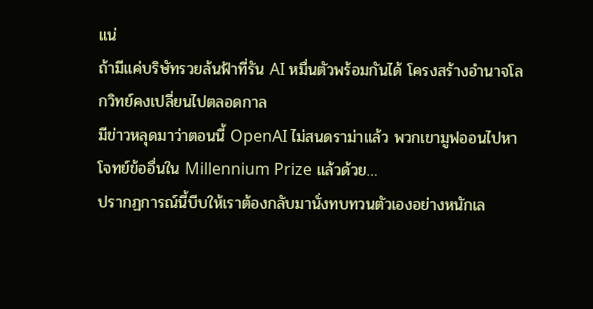แน่
ถ้ามีแค่บริษัทรวยล้นฟ้าที่รัน AI หมื่นตัวพร้อมกันได้ โครงสร้างอำนาจโลกวิทย์คงเปลี่ยนไปตลอดกาล
มีข่าวหลุดมาว่าตอนนี้ OpenAI ไม่สนดราม่าแล้ว พวกเขามูฟออนไปหาโจทย์ข้ออื่นใน Millennium Prize แล้วด้วย…
ปรากฏการณ์นี้บีบให้เราต้องกลับมานั่งทบทวนตัวเองอย่างหนักเล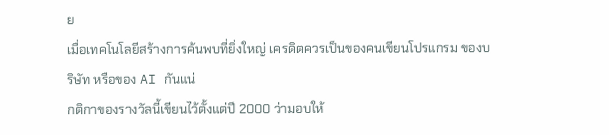ย
เมื่อเทคโนโลยีสร้างการค้นพบที่ยิ่งใหญ่ เครดิตควรเป็นของคนเขียนโปรแกรม ของบริษัท หรือของ AI กันแน่
กติกาของรางวัลนี้เขียนไว้ตั้งแต่ปี 2000 ว่ามอบให้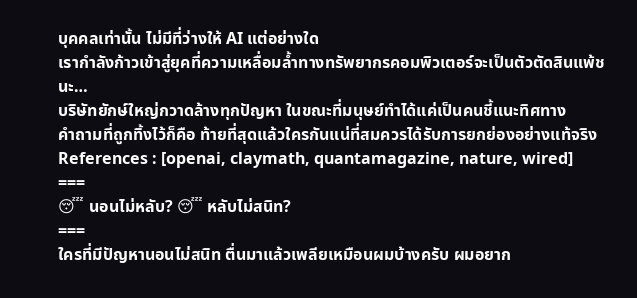บุคคลเท่านั้น ไม่มีที่ว่างให้ AI แต่อย่างใด
เรากำลังก้าวเข้าสู่ยุคที่ความเหลื่อมล้ำทางทรัพยากรคอมพิวเตอร์จะเป็นตัวตัดสินแพ้ชนะ…
บริษัทยักษ์ใหญ่กวาดล้างทุกปัญหา ในขณะที่มนุษย์ทำได้แค่เป็นคนชี้แนะทิศทาง
คำถามที่ถูกทิ้งไว้ก็คือ ท้ายที่สุดแล้วใครกันแน่ที่สมควรได้รับการยกย่องอย่างแท้จริง
References : [openai, claymath, quantamagazine, nature, wired]
===
😴 นอนไม่หลับ? 😴 หลับไม่สนิท?
===
ใครที่มีปัญหานอนไม่สนิท ตื่นมาแล้วเพลียเหมือนผมบ้างครับ ผมอยาก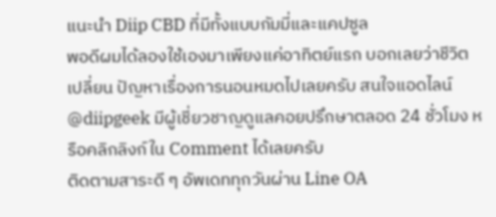แนะนำ Diip CBD ที่มีทั้งแบบกัมมี่และแคปซูล
พอดีผมได้ลองใช้เองมาเพียงแค่อาทิตย์แรก บอกเลยว่าชีวิตเปลี่ยน ปัญหาเรื่องการนอนหมดไปเลยครับ สนใจแอดไลน์ @diipgeek มีผู้เชี่ยวชาญดูแลคอยปรึกษาตลอด 24 ชั่วโมง หรือคลิกลิงก์ใน Comment ได้เลยครับ
ติดตามสาระดี ๆ อัพเดททุกวันผ่าน Line OA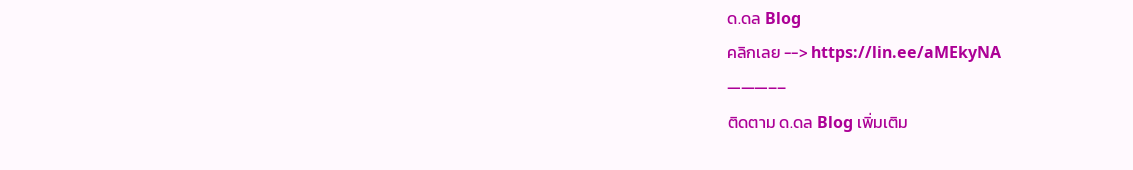ด.ดล Blog
คลิกเลย --> https://lin.ee/aMEkyNA
———––
ติดตาม ด.ดล Blog เพิ่มเติม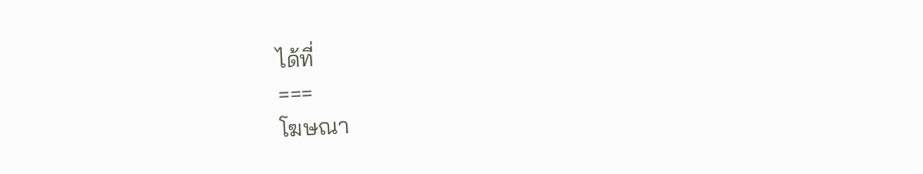ได้ที่
===
โฆษณา